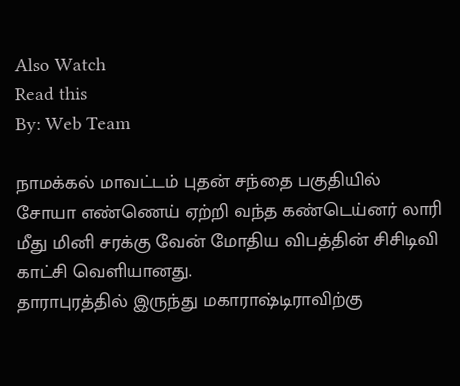Also Watch
Read this
By: Web Team

நாமக்கல் மாவட்டம் புதன் சந்தை பகுதியில் சோயா எண்ணெய் ஏற்றி வந்த கண்டெய்னர் லாரி மீது மினி சரக்கு வேன் மோதிய விபத்தின் சிசிடிவி காட்சி வெளியானது.
தாராபுரத்தில் இருந்து மகாராஷ்டிராவிற்கு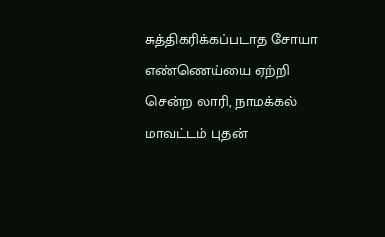சுத்திகரிக்கப்படாத சோயா எண்ணெய்யை ஏற்றி சென்ற லாரி, நாமக்கல் மாவட்டம் புதன்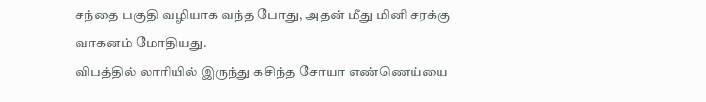சந்தை பகுதி வழியாக வந்த போது, அதன் மீது மினி சரக்கு வாகனம் மோதியது.
விபத்தில் லாரியில் இருந்து கசிந்த சோயா எண்ணெய்யை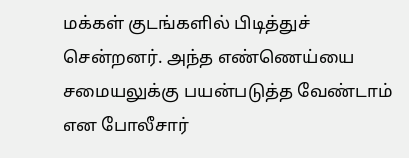மக்கள் குடங்களில் பிடித்துச் சென்றனர். அந்த எண்ணெய்யை சமையலுக்கு பயன்படுத்த வேண்டாம் என போலீசார்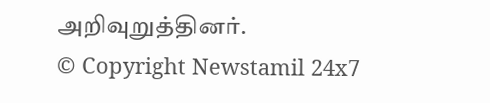அறிவுறுத்தினர்.
© Copyright Newstamil 24x7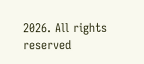2026. All rights reserved